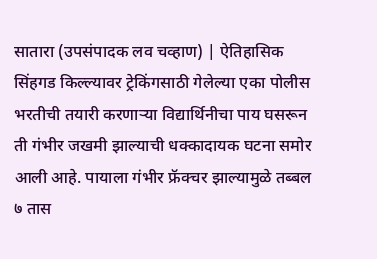सातारा (उपसंपादक लव चव्हाण) | ऐतिहासिक सिंहगड किल्ल्यावर ट्रेकिंगसाठी गेलेल्या एका पोलीस भरतीची तयारी करणाऱ्या विद्यार्थिनीचा पाय घसरून ती गंभीर जखमी झाल्याची धक्कादायक घटना समोर आली आहे. पायाला गंभीर फ्रॅक्चर झाल्यामुळे तब्बल ७ तास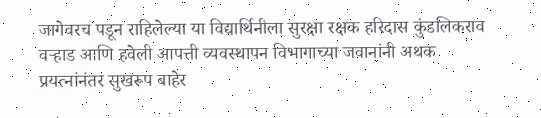जागेवरच पडून राहिलेल्या या विद्यार्थिनीला सुरक्षा रक्षक हरिदास कुंडलिकराव वऱ्हाड आणि हवेली आपत्ती व्यवस्थापन विभागाच्या जवानांनी अथक प्रयत्नांनंतर सुखरूप बाहेर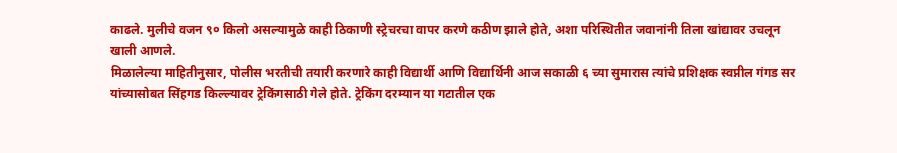काढले. मुलीचे वजन ९० किलो असल्यामुळे काही ठिकाणी स्ट्रेचरचा वापर करणे कठीण झाले होते, अशा परिस्थितीत जवानांनी तिला खांद्यावर उचलून खाली आणले.
मिळालेल्या माहितीनुसार, पोलीस भरतीची तयारी करणारे काही विद्यार्थी आणि विद्यार्थिनी आज सकाळी ६ च्या सुमारास त्यांचे प्रशिक्षक स्वप्नील गंगड सर यांच्यासोबत सिंहगड किल्ल्यावर ट्रेकिंगसाठी गेले होते. ट्रेकिंग दरम्यान या गटातील एक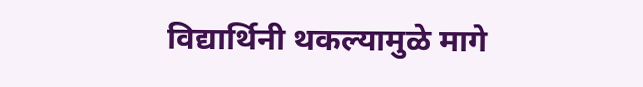विद्यार्थिनी थकल्यामुळे मागे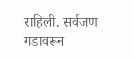राहिली. सर्वजण गडावरून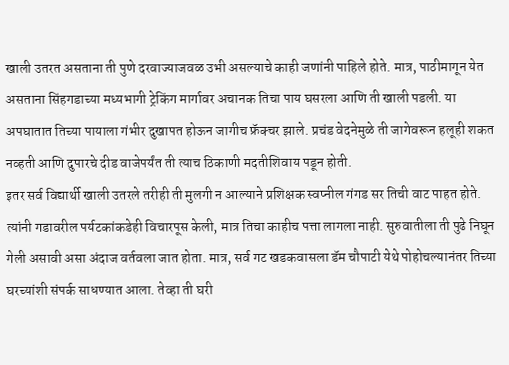खाली उतरत असताना ती पुणे दरवाज्याजवळ उभी असल्याचे काही जणांनी पाहिले होते. मात्र, पाठीमागून येत असताना सिंहगडाच्या मध्यभागी ट्रेकिंग मार्गावर अचानक तिचा पाय घसरला आणि ती खाली पडली. या अपघातात तिच्या पायाला गंभीर दुखापत होऊन जागीच फ्रॅक्चर झाले. प्रचंड वेदनेमुळे ती जागेवरून हलूही शकत नव्हती आणि दुपारचे दीड वाजेपर्यंत ती त्याच ठिकाणी मदतीशिवाय पडून होती.
इतर सर्व विद्यार्थी खाली उतरले तरीही ती मुलगी न आल्याने प्रशिक्षक स्वप्नील गंगड सर तिची वाट पाहत होते. त्यांनी गडावरील पर्यटकांकडेही विचारपूस केली, मात्र तिचा काहीच पत्ता लागला नाही. सुरुवातीला ती पुढे निघून गेली असावी असा अंदाज वर्तवला जात होता. मात्र, सर्व गट खडकवासला डॅम चौपाटी येथे पोहोचल्यानंतर तिच्या घरच्यांशी संपर्क साधण्यात आला. तेव्हा ती घरी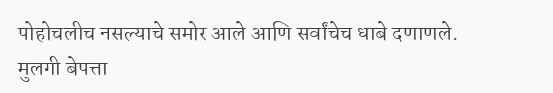पोहोचलीच नसल्याचे समोर आले आणि सर्वांचेच धाबे दणाणले.
मुलगी बेपत्ता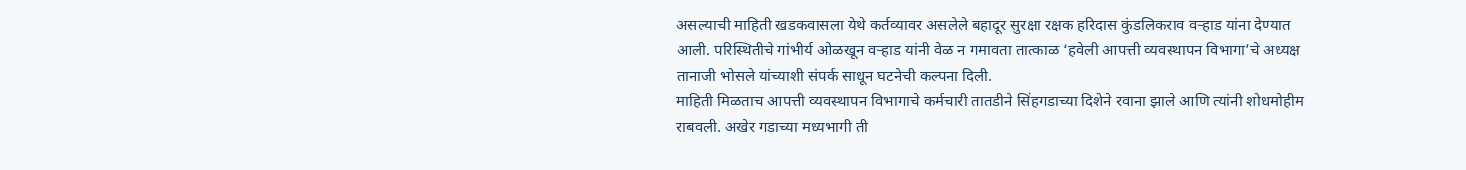असल्याची माहिती खडकवासला येथे कर्तव्यावर असलेले बहादूर सुरक्षा रक्षक हरिदास कुंडलिकराव वऱ्हाड यांना देण्यात आली. परिस्थितीचे गांभीर्य ओळखून वऱ्हाड यांनी वेळ न गमावता तात्काळ ‘हवेली आपत्ती व्यवस्थापन विभागा’चे अध्यक्ष तानाजी भोसले यांच्याशी संपर्क साधून घटनेची कल्पना दिली.
माहिती मिळताच आपत्ती व्यवस्थापन विभागाचे कर्मचारी तातडीने सिंहगडाच्या दिशेने रवाना झाले आणि त्यांनी शोधमोहीम राबवली. अखेर गडाच्या मध्यभागी ती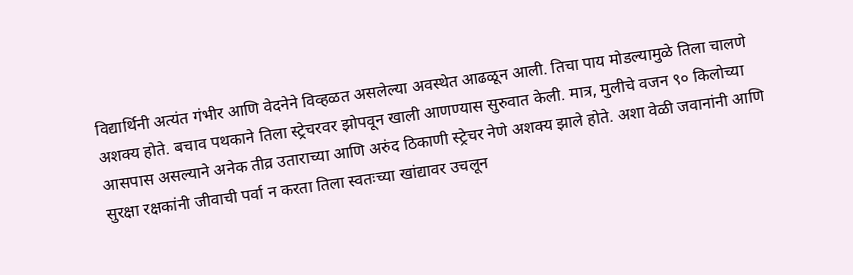विद्यार्थिनी अत्यंत गंभीर आणि वेदनेने विव्हळत असलेल्या अवस्थेत आढळून आली. तिचा पाय मोडल्यामुळे तिला चालणे अशक्य होते. बचाव पथकाने तिला स्ट्रेचरवर झोपवून खाली आणण्यास सुरुवात केली. मात्र, मुलीचे वजन ९० किलोच्या आसपास असल्याने अनेक तीव्र उताराच्या आणि अरुंद ठिकाणी स्ट्रेचर नेणे अशक्य झाले होते. अशा वेळी जवानांनी आणि सुरक्षा रक्षकांनी जीवाची पर्वा न करता तिला स्वतःच्या खांद्यावर उचलून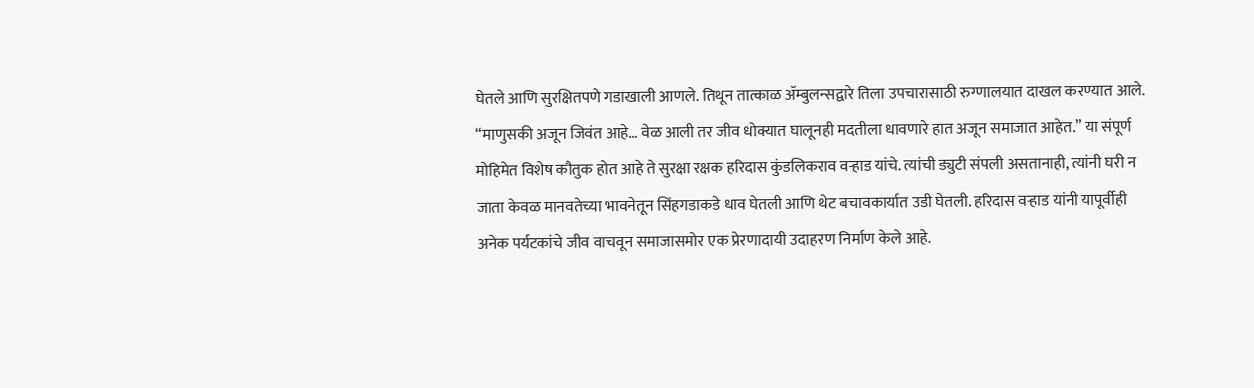घेतले आणि सुरक्षितपणे गडाखाली आणले. तिथून तात्काळ ॲम्बुलन्सद्वारे तिला उपचारासाठी रुग्णालयात दाखल करण्यात आले.
“माणुसकी अजून जिवंत आहे… वेळ आली तर जीव धोक्यात घालूनही मदतीला धावणारे हात अजून समाजात आहेत.” या संपूर्ण मोहिमेत विशेष कौतुक होत आहे ते सुरक्षा रक्षक हरिदास कुंडलिकराव वऱ्हाड यांचे. त्यांची ड्युटी संपली असतानाही, त्यांनी घरी न जाता केवळ मानवतेच्या भावनेतून सिंहगडाकडे धाव घेतली आणि थेट बचावकार्यात उडी घेतली. हरिदास वऱ्हाड यांनी यापूर्वीही अनेक पर्यटकांचे जीव वाचवून समाजासमोर एक प्रेरणादायी उदाहरण निर्माण केले आहे.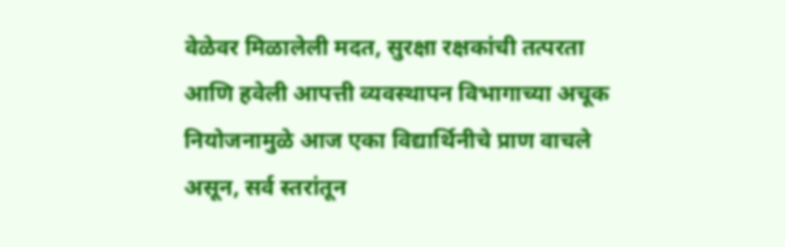वेळेवर मिळालेली मदत, सुरक्षा रक्षकांची तत्परता आणि हवेली आपत्ती व्यवस्थापन विभागाच्या अचूक नियोजनामुळे आज एका विद्यार्थिनीचे प्राण वाचले असून, सर्व स्तरांतून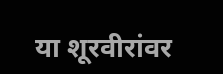या शूरवीरांवर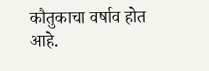कौतुकाचा वर्षाव होत आहे.